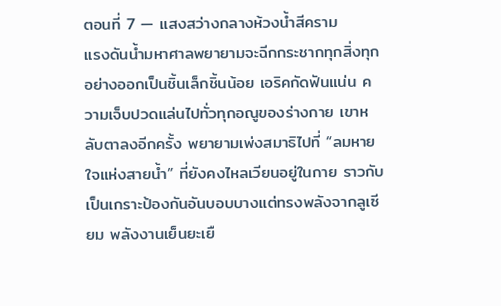ตอนที่ 7 — แสงสว่างกลางห้วงน้ำสีคราม
แรงดันน้ำมหาศาลพยายามจะฉีกกระชากทุกสิ่งทุกอย่างออกเป็นชิ้นเล็กชิ้นน้อย เอริคกัดฟันแน่น ความเจ็บปวดแล่นไปทั่วทุกอณูของร่างกาย เขาหลับตาลงอีกครั้ง พยายามเพ่งสมาธิไปที่ “ลมหายใจแห่งสายน้ำ” ที่ยังคงไหลเวียนอยู่ในกาย ราวกับเป็นเกราะป้องกันอันบอบบางแต่ทรงพลังจากลูเซียม พลังงานเย็นยะเยื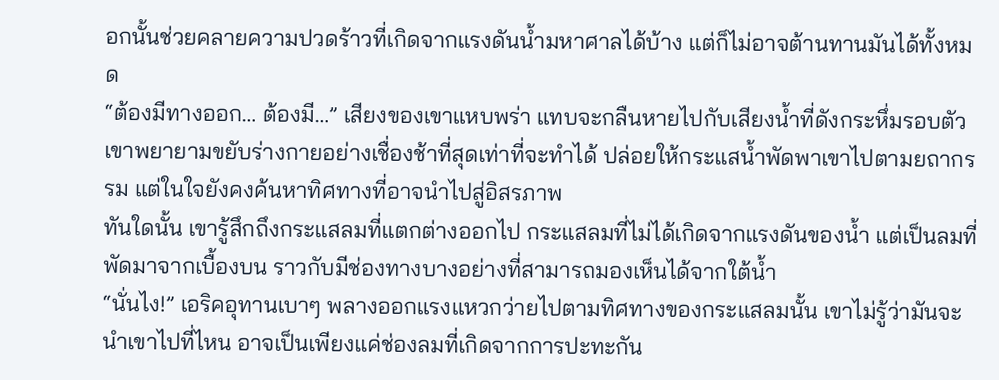อกนั้นช่วยคลายความปวดร้าวที่เกิดจากแรงดันน้ำมหาศาลได้บ้าง แต่ก็ไม่อาจต้านทานมันได้ทั้งหมด
“ต้องมีทางออก… ต้องมี…” เสียงของเขาแหบพร่า แทบจะกลืนหายไปกับเสียงน้ำที่ดังกระหึ่มรอบตัว เขาพยายามขยับร่างกายอย่างเชื่องช้าที่สุดเท่าที่จะทำได้ ปล่อยให้กระแสน้ำพัดพาเขาไปตามยถากรรม แต่ในใจยังคงค้นหาทิศทางที่อาจนำไปสู่อิสรภาพ
ทันใดนั้น เขารู้สึกถึงกระแสลมที่แตกต่างออกไป กระแสลมที่ไม่ได้เกิดจากแรงดันของน้ำ แต่เป็นลมที่พัดมาจากเบื้องบน ราวกับมีช่องทางบางอย่างที่สามารถมองเห็นได้จากใต้น้ำ
“นั่นไง!” เอริคอุทานเบาๆ พลางออกแรงแหวกว่ายไปตามทิศทางของกระแสลมนั้น เขาไม่รู้ว่ามันจะนำเขาไปที่ไหน อาจเป็นเพียงแค่ช่องลมที่เกิดจากการปะทะกัน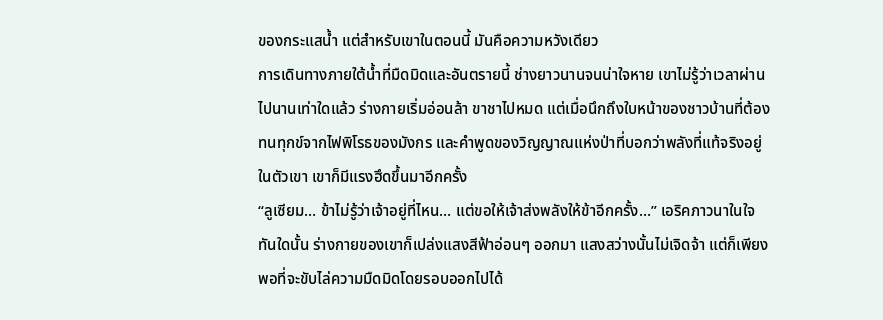ของกระแสน้ำ แต่สำหรับเขาในตอนนี้ มันคือความหวังเดียว
การเดินทางภายใต้น้ำที่มืดมิดและอันตรายนี้ ช่างยาวนานจนน่าใจหาย เขาไม่รู้ว่าเวลาผ่านไปนานเท่าใดแล้ว ร่างกายเริ่มอ่อนล้า ขาชาไปหมด แต่เมื่อนึกถึงใบหน้าของชาวบ้านที่ต้องทนทุกข์จากไฟพิโรธของมังกร และคำพูดของวิญญาณแห่งป่าที่บอกว่าพลังที่แท้จริงอยู่ในตัวเขา เขาก็มีแรงฮึดขึ้นมาอีกครั้ง
“ลูเซียม… ข้าไม่รู้ว่าเจ้าอยู่ที่ไหน… แต่ขอให้เจ้าส่งพลังให้ข้าอีกครั้ง…” เอริคภาวนาในใจ
ทันใดนั้น ร่างกายของเขาก็เปล่งแสงสีฟ้าอ่อนๆ ออกมา แสงสว่างนั้นไม่เจิดจ้า แต่ก็เพียงพอที่จะขับไล่ความมืดมิดโดยรอบออกไปได้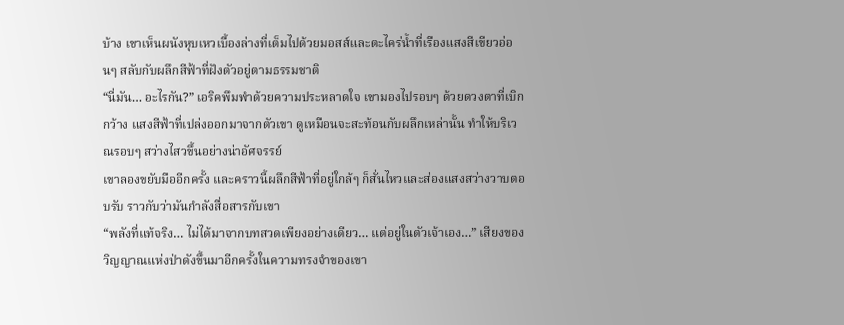บ้าง เขาเห็นผนังหุบเหวเบื้องล่างที่เต็มไปด้วยมอสส์และตะไคร่น้ำที่เรืองแสงสีเขียวอ่อนๆ สลับกับผลึกสีฟ้าที่ฝังตัวอยู่ตามธรรมชาติ
“นี่มัน… อะไรกัน?” เอริคพึมพำด้วยความประหลาดใจ เขามองไปรอบๆ ด้วยดวงตาที่เบิกกว้าง แสงสีฟ้าที่เปล่งออกมาจากตัวเขา ดูเหมือนจะสะท้อนกับผลึกเหล่านั้น ทำให้บริเวณรอบๆ สว่างไสวขึ้นอย่างน่าอัศจรรย์
เขาลองขยับมืออีกครั้ง และคราวนี้ผลึกสีฟ้าที่อยู่ใกล้ๆ ก็สั่นไหวและส่องแสงสว่างวาบตอบรับ ราวกับว่ามันกำลังสื่อสารกับเขา
“พลังที่แท้จริง… ไม่ได้มาจากบทสวดเพียงอย่างเดียว… แต่อยู่ในตัวเจ้าเอง…” เสียงของวิญญาณแห่งป่าดังขึ้นมาอีกครั้งในความทรงจำของเขา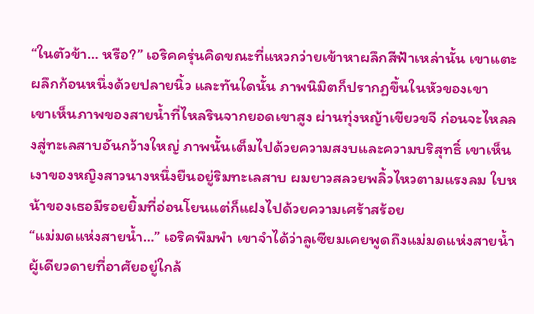“ในตัวข้า… หรือ?” เอริคครุ่นคิดขณะที่แหวกว่ายเข้าหาผลึกสีฟ้าเหล่านั้น เขาแตะผลึกก้อนหนึ่งด้วยปลายนิ้ว และทันใดนั้น ภาพนิมิตก็ปรากฏขึ้นในหัวของเขา
เขาเห็นภาพของสายน้ำที่ไหลรินจากยอดเขาสูง ผ่านทุ่งหญ้าเขียวขจี ก่อนจะไหลลงสู่ทะเลสาบอันกว้างใหญ่ ภาพนั้นเต็มไปด้วยความสงบและความบริสุทธิ์ เขาเห็นเงาของหญิงสาวนางหนึ่งยืนอยู่ริมทะเลสาบ ผมยาวสลวยพลิ้วไหวตามแรงลม ใบหน้าของเธอมีรอยยิ้มที่อ่อนโยนแต่ก็แฝงไปด้วยความเศร้าสร้อย
“แม่มดแห่งสายน้ำ…” เอริคพึมพำ เขาจำได้ว่าลูเซียมเคยพูดถึงแม่มดแห่งสายน้ำ ผู้เดียวดายที่อาศัยอยู่ใกล้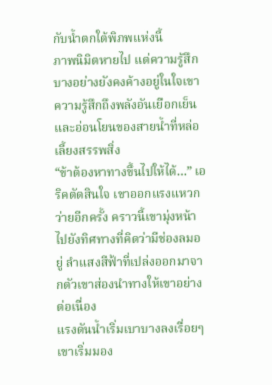กับน้ำตกใต้พิภพแห่งนี้
ภาพนิมิตหายไป แต่ความรู้สึกบางอย่างยังคงค้างอยู่ในใจเขา ความรู้สึกถึงพลังอันเยือกเย็นและอ่อนโยนของสายน้ำที่หล่อเลี้ยงสรรพสิ่ง
“ข้าต้องหาทางขึ้นไปให้ได้…” เอริคตัดสินใจ เขาออกแรงแหวกว่ายอีกครั้ง คราวนี้เขามุ่งหน้าไปยังทิศทางที่คิดว่ามีช่องลมอยู่ ลำแสงสีฟ้าที่เปล่งออกมาจากตัวเขาส่องนำทางให้เขาอย่างต่อเนื่อง
แรงดันน้ำเริ่มเบาบางลงเรื่อยๆ เขาเริ่มมอง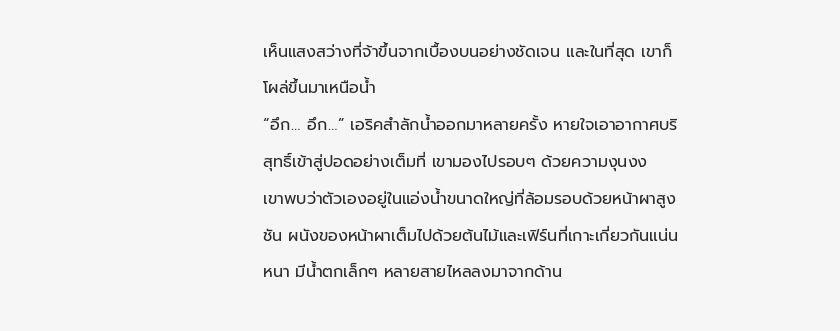เห็นแสงสว่างที่จ้าขึ้นจากเบื้องบนอย่างชัดเจน และในที่สุด เขาก็โผล่ขึ้นมาเหนือน้ำ
“อึก… อึก…” เอริคสำลักน้ำออกมาหลายครั้ง หายใจเอาอากาศบริสุทธิ์เข้าสู่ปอดอย่างเต็มที่ เขามองไปรอบๆ ด้วยความงุนงง
เขาพบว่าตัวเองอยู่ในแอ่งน้ำขนาดใหญ่ที่ล้อมรอบด้วยหน้าผาสูงชัน ผนังของหน้าผาเต็มไปด้วยต้นไม้และเฟิร์นที่เกาะเกี่ยวกันแน่นหนา มีน้ำตกเล็กๆ หลายสายไหลลงมาจากด้าน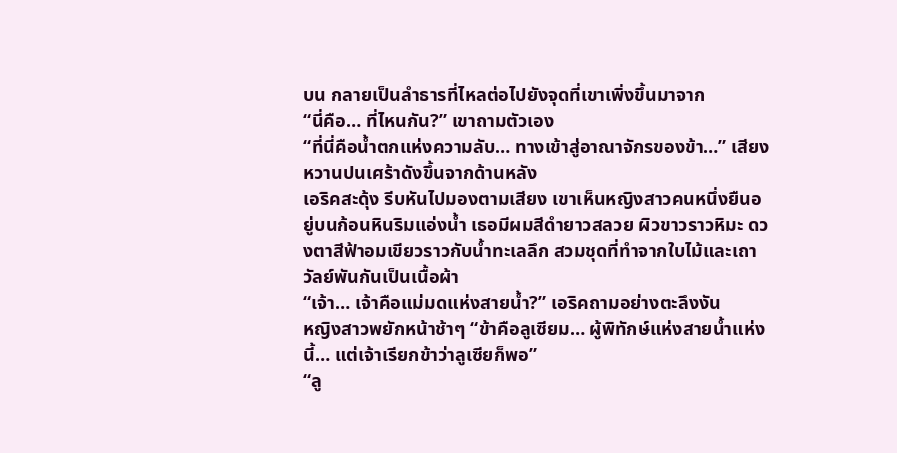บน กลายเป็นลำธารที่ไหลต่อไปยังจุดที่เขาเพิ่งขึ้นมาจาก
“นี่คือ… ที่ไหนกัน?” เขาถามตัวเอง
“ที่นี่คือน้ำตกแห่งความลับ… ทางเข้าสู่อาณาจักรของข้า…” เสียงหวานปนเศร้าดังขึ้นจากด้านหลัง
เอริคสะดุ้ง รีบหันไปมองตามเสียง เขาเห็นหญิงสาวคนหนึ่งยืนอยู่บนก้อนหินริมแอ่งน้ำ เธอมีผมสีดำยาวสลวย ผิวขาวราวหิมะ ดวงตาสีฟ้าอมเขียวราวกับน้ำทะเลลึก สวมชุดที่ทำจากใบไม้และเถาวัลย์พันกันเป็นเนื้อผ้า
“เจ้า… เจ้าคือแม่มดแห่งสายน้ำ?” เอริคถามอย่างตะลึงงัน
หญิงสาวพยักหน้าช้าๆ “ข้าคือลูเซียม… ผู้พิทักษ์แห่งสายน้ำแห่งนี้… แต่เจ้าเรียกข้าว่าลูเซียก็พอ”
“ลู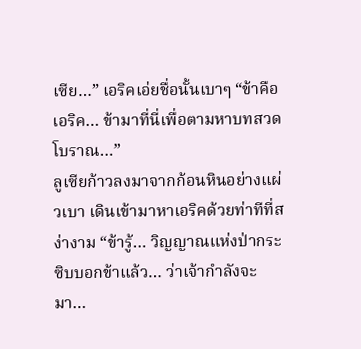เซีย…” เอริคเอ่ยชื่อนั้นเบาๆ “ข้าคือเอริค… ข้ามาที่นี่เพื่อตามหาบทสวดโบราณ…”
ลูเซียก้าวลงมาจากก้อนหินอย่างแผ่วเบา เดินเข้ามาหาเอริคด้วยท่าทีที่สง่างาม “ข้ารู้… วิญญาณแห่งป่ากระซิบบอกข้าแล้ว… ว่าเจ้ากำลังจะมา…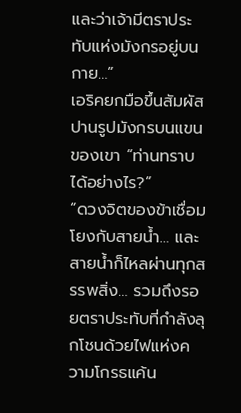และว่าเจ้ามีตราประทับแห่งมังกรอยู่บนกาย…”
เอริคยกมือขึ้นสัมผัสปานรูปมังกรบนแขนของเขา “ท่านทราบได้อย่างไร?”
“ดวงจิตของข้าเชื่อมโยงกับสายน้ำ… และสายน้ำก็ไหลผ่านทุกสรรพสิ่ง… รวมถึงรอยตราประทับที่กำลังลุกโชนด้วยไฟแห่งความโกรธแค้น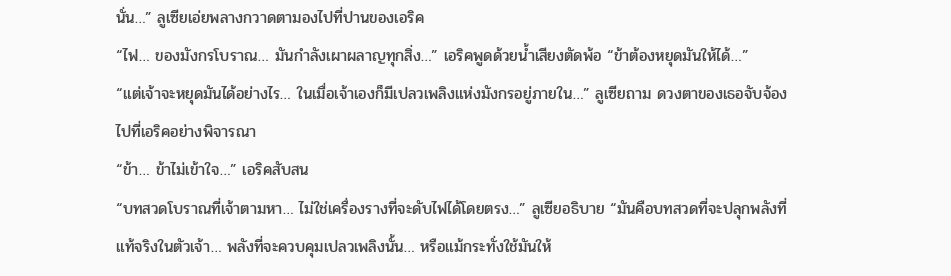นั่น…” ลูเซียเอ่ยพลางกวาดตามองไปที่ปานของเอริค
“ไฟ… ของมังกรโบราณ… มันกำลังเผาผลาญทุกสิ่ง…” เอริคพูดด้วยน้ำเสียงตัดพ้อ “ข้าต้องหยุดมันให้ได้…”
“แต่เจ้าจะหยุดมันได้อย่างไร… ในเมื่อเจ้าเองก็มีเปลวเพลิงแห่งมังกรอยู่ภายใน…” ลูเซียถาม ดวงตาของเธอจับจ้องไปที่เอริคอย่างพิจารณา
“ข้า… ข้าไม่เข้าใจ…” เอริคสับสน
“บทสวดโบราณที่เจ้าตามหา… ไม่ใช่เครื่องรางที่จะดับไฟได้โดยตรง…” ลูเซียอธิบาย “มันคือบทสวดที่จะปลุกพลังที่แท้จริงในตัวเจ้า… พลังที่จะควบคุมเปลวเพลิงนั้น… หรือแม้กระทั่งใช้มันให้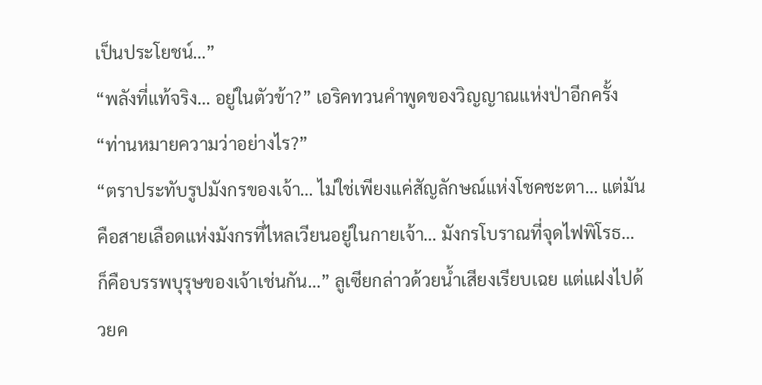เป็นประโยชน์…”
“พลังที่แท้จริง… อยู่ในตัวข้า?” เอริคทวนคำพูดของวิญญาณแห่งป่าอีกครั้ง “ท่านหมายความว่าอย่างไร?”
“ตราประทับรูปมังกรของเจ้า… ไม่ใช่เพียงแค่สัญลักษณ์แห่งโชคชะตา… แต่มันคือสายเลือดแห่งมังกรที่ไหลเวียนอยู่ในกายเจ้า… มังกรโบราณที่จุดไฟพิโรธ… ก็คือบรรพบุรุษของเจ้าเช่นกัน…” ลูเซียกล่าวด้วยน้ำเสียงเรียบเฉย แต่แฝงไปด้วยค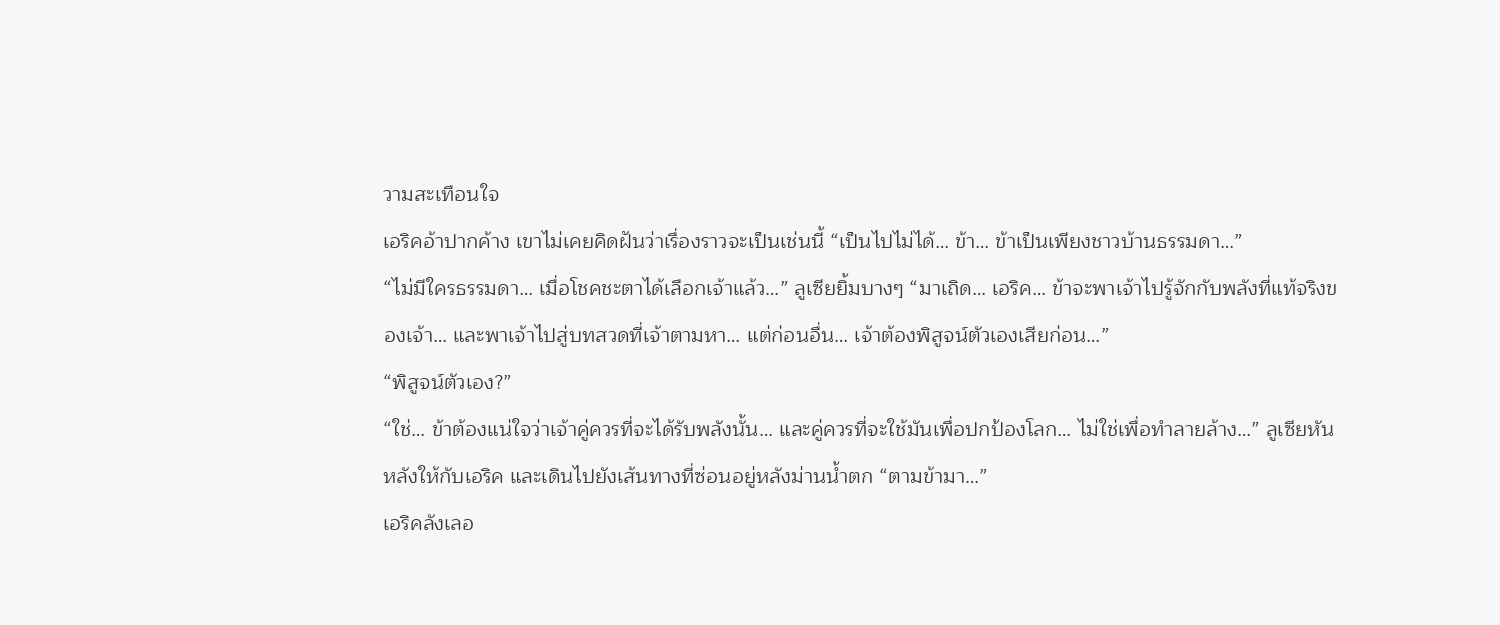วามสะเทือนใจ
เอริคอ้าปากค้าง เขาไม่เคยคิดฝันว่าเรื่องราวจะเป็นเช่นนี้ “เป็นไปไม่ได้… ข้า… ข้าเป็นเพียงชาวบ้านธรรมดา…”
“ไม่มีใครธรรมดา… เมื่อโชคชะตาได้เลือกเจ้าแล้ว…” ลูเซียยิ้มบางๆ “มาเถิด… เอริค… ข้าจะพาเจ้าไปรู้จักกับพลังที่แท้จริงของเจ้า… และพาเจ้าไปสู่บทสวดที่เจ้าตามหา… แต่ก่อนอื่น… เจ้าต้องพิสูจน์ตัวเองเสียก่อน…”
“พิสูจน์ตัวเอง?”
“ใช่… ข้าต้องแน่ใจว่าเจ้าคู่ควรที่จะได้รับพลังนั้น… และคู่ควรที่จะใช้มันเพื่อปกป้องโลก… ไม่ใช่เพื่อทำลายล้าง…” ลูเซียหันหลังให้กับเอริค และเดินไปยังเส้นทางที่ซ่อนอยู่หลังม่านน้ำตก “ตามข้ามา…”
เอริคลังเลอ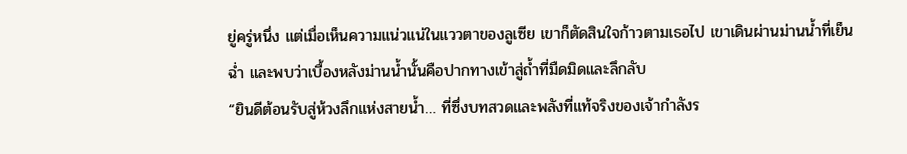ยู่ครู่หนึ่ง แต่เมื่อเห็นความแน่วแน่ในแววตาของลูเซีย เขาก็ตัดสินใจก้าวตามเธอไป เขาเดินผ่านม่านน้ำที่เย็นฉ่ำ และพบว่าเบื้องหลังม่านน้ำนั้นคือปากทางเข้าสู่ถ้ำที่มืดมิดและลึกลับ
“ยินดีต้อนรับสู่ห้วงลึกแห่งสายน้ำ… ที่ซึ่งบทสวดและพลังที่แท้จริงของเจ้ากำลังร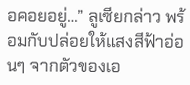อคอยอยู่…” ลูเซียกล่าว พร้อมกับปล่อยให้แสงสีฟ้าอ่อนๆ จากตัวของเอ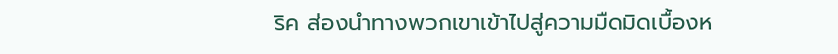ริค ส่องนำทางพวกเขาเข้าไปสู่ความมืดมิดเบื้องห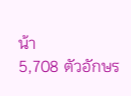น้า
5,708 ตัวอักษร